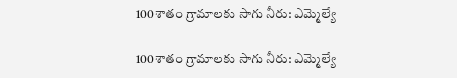100శాతం గ్రామాలకు సాగు నీరు: ఎమ్మెల్యే

100శాతం గ్రామాలకు సాగు నీరు: ఎమ్మెల్యే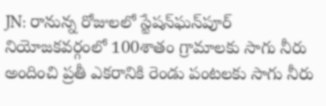JN: రానున్న రోజులలో స్టేషన్‌ఘన్‌పూర్ నియోజకవర్గంలో 100శాతం గ్రామాలకు సాగు నీరు అందించి ప్రతీ ఎకరానికి రెండు పంటలకు సాగు నీరు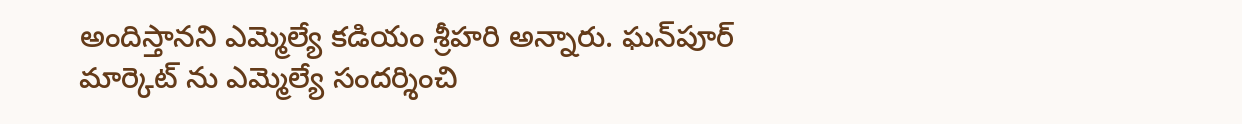అందిస్తానని ఎమ్మెల్యే కడియం శ్రీహరి అన్నారు. ఘన్‌పూర్ మార్కెట్ ను ఎమ్మెల్యే సందర్శించి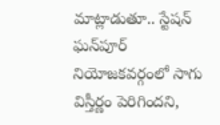మాట్లాడుతూ.. స్టేషన్ ఘన్‌పూర్ నియోజకవర్గంలో సాగు విస్తీర్ణం పెరిగిందని,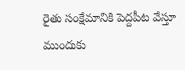రైతు సంక్షేమానికి పెద్దపీట వేస్తూ ముందుకు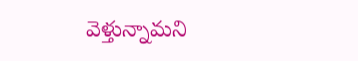వెళ్తున్నామని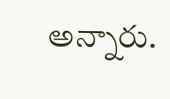అన్నారు.